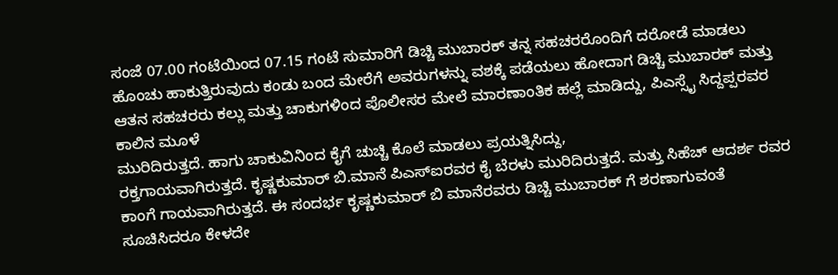ಸಂಜೆ 07.00 ಗಂಟೆಯಿಂದ 07.15 ಗಂಟೆ ಸುಮಾರಿಗೆ ಡಿಚ್ಚಿ ಮುಬಾರಕ್ ತನ್ನ ಸಹಚರರೊಂದಿಗೆ ದರೋಡೆ ಮಾಡಲು
ಹೊಂಚು ಹಾಕುತ್ತಿರುವುದು ಕಂಡು ಬಂದ ಮೇರೆಗೆ ಅವರುಗಳನ್ನು ವಶಕ್ಕೆ ಪಡೆಯಲು ಹೋದಾಗ ಡಿಚ್ಚಿ ಮುಬಾರಕ್ ಮತ್ತು ಆತನ ಸಹಚರರು ಕಲ್ಲು ಮತ್ತು ಚಾಕುಗಳಿಂದ ಪೊಲೀಸರ ಮೇಲೆ ಮಾರಣಾಂತಿಕ ಹಲ್ಲೆ ಮಾಡಿದ್ದು, ಪಿಎಸ್ಸೈ ಸಿದ್ದಪ್ಪರವರ ಕಾಲಿನ ಮೂಳೆ
ಮುರಿದಿರುತ್ತದೆ. ಹಾಗು ಚಾಕುವಿನಿಂದ ಕೈಗೆ ಚುಚ್ಚಿ ಕೊಲೆ ಮಾಡಲು ಪ್ರಯತ್ನಿಸಿದ್ದು,
ರಕ್ತಗಾಯವಾಗಿರುತ್ತದೆ. ಕೃಷ್ಣಕುಮಾರ್ ಬಿ.ಮಾನೆ ಪಿಎಸ್ಐರವರ ಕೈ ಬೆರಳು ಮುರಿದಿರುತ್ತದೆ. ಮತ್ತು ಸಿಹೆಚ್ ಆದರ್ಶ ರವರ ಕಾಂಗೆ ಗಾಯವಾಗಿರುತ್ತದೆ. ಈ ಸಂದರ್ಭ ಕೃಷ್ಣಕುಮಾರ್ ಬಿ ಮಾನೆರವರು ಡಿಚ್ಚಿ ಮುಬಾರಕ್ ಗೆ ಶರಣಾಗುವಂತೆ ಸೂಚಿಸಿದರೂ ಕೇಳದೇ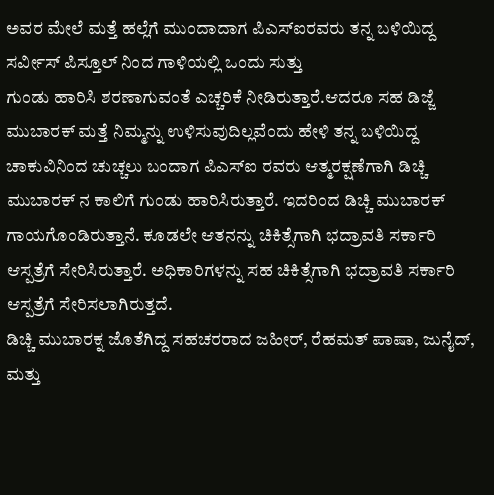ಅವರ ಮೇಲೆ ಮತ್ತೆ ಹಲ್ಲೆಗೆ ಮುಂದಾದಾಗ ಪಿಎಸ್ಐರವರು ತನ್ನ ಬಳಿಯಿದ್ದ ಸರ್ವೀಸ್ ಪಿಸ್ತೂಲ್ ನಿಂದ ಗಾಳಿಯಲ್ಲಿ ಒಂದು ಸುತ್ತು
ಗುಂಡು ಹಾರಿಸಿ ಶರಣಾಗುವಂತೆ ಎಚ್ಚರಿಕೆ ನೀಡಿರುತ್ತಾರೆ.ಆದರೂ ಸಹ ಡಿಜ್ಜೆ ಮುಬಾರಕ್ ಮತ್ತೆ ನಿಮ್ಮನ್ನು ಉಳಿಸುವುದಿಲ್ಲವೆಂದು ಹೇಳಿ ತನ್ನ ಬಳಿಯಿದ್ದ ಚಾಕುವಿನಿಂದ ಚುಚ್ಚಲು ಬಂದಾಗ ಪಿಎಸ್ಐ ರವರು ಆತ್ಮರಕ್ಷಣೆಗಾಗಿ ಡಿಚ್ಚಿ ಮುಬಾರಕ್ ನ ಕಾಲಿಗೆ ಗುಂಡು ಹಾರಿಸಿರುತ್ತಾರೆ. ಇದರಿಂದ ಡಿಚ್ಚಿ ಮುಬಾರಕ್
ಗಾಯಗೊಂಡಿರುತ್ತಾನೆ. ಕೂಡಲೇ ಆತನನ್ನು ಚಿಕಿತ್ಸೆಗಾಗಿ ಭದ್ರಾವತಿ ಸರ್ಕಾರಿ ಆಸ್ಪತ್ರೆಗೆ ಸೇರಿಸಿರುತ್ತಾರೆ. ಅಧಿಕಾರಿಗಳನ್ನು ಸಹ ಚಿಕಿತ್ಸೆಗಾಗಿ ಭದ್ರಾವತಿ ಸರ್ಕಾರಿ
ಆಸ್ಪತ್ರೆಗೆ ಸೇರಿಸಲಾಗಿರುತ್ತದೆ.
ಡಿಚ್ಚಿ ಮುಬಾರಕ್ನ ಜೊತೆಗಿದ್ದ ಸಹಚರರಾದ ಜಹೀರ್, ರೆಹಮತ್ ಪಾಷಾ, ಜುನೈದ್, ಮತ್ತು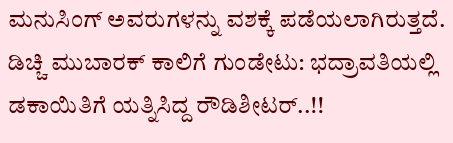ಮನುಸಿಂಗ್ ಅವರುಗಳನ್ನು ವಶಕ್ಕೆ ಪಡೆಯಲಾಗಿರುತ್ತದೆ.
ಡಿಚ್ಚಿ ಮುಬಾರಕ್ ಕಾಲಿಗೆ ಗುಂಡೇಟು: ಭದ್ರಾವತಿಯಲ್ಲಿ ಡಕಾಯಿತಿಗೆ ಯತ್ನಿಸಿದ್ದ ರೌಡಿಶೀಟರ್..!!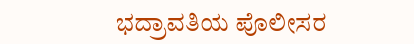ಭದ್ರಾವತಿಯ ಪೊಲೀಸರ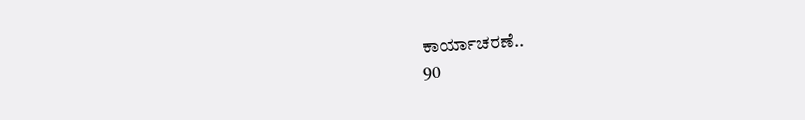ಕಾರ್ಯಾಚರಣೆ..
90